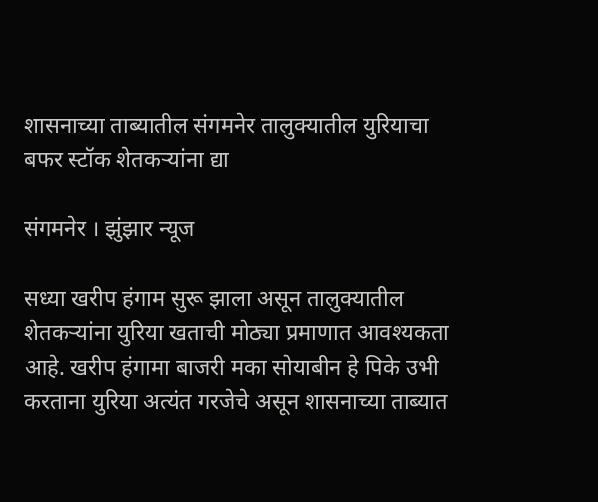शासनाच्या ताब्यातील संगमनेर तालुक्यातील युरियाचा बफर स्टॉक शेतकऱ्यांना द्या

संगमनेर । झुंझार न्यूज

सध्या खरीप हंगाम सुरू झाला असून तालुक्यातील शेतकऱ्यांना युरिया खताची मोठ्या प्रमाणात आवश्यकता आहे. खरीप हंगामा बाजरी मका सोयाबीन हे पिके उभी करताना युरिया अत्यंत गरजेचे असून शासनाच्या ताब्यात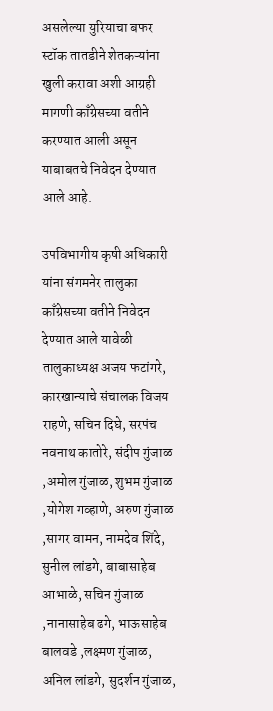असलेल्या युरियाचा बफर स्टॉक तातडीने शेतकऱ्यांना खुली करावा अशी आग्रही मागणी काँग्रेसच्या वतीने करण्यात आली असून याबाबतचे निवेदन देण्यात आले आहे.

उपविभागीय कृषी अधिकारी यांना संगमनेर तालुका काँग्रेसच्या वतीने निवेदन देण्यात आले यावेळी तालुकाध्यक्ष अजय फटांगरे, कारखान्याचे संचालक विजय राहणे, सचिन दिघे, सरपंच नवनाथ कातोरे, संदीप गुंजाळ ,अमोल गुंजाळ, शुभम गुंजाळ ,योगेश गव्हाणे, अरुण गुंजाळ ,सागर वामन, नामदेव शिंदे, सुनील लांडगे, बाबासाहेब आभाळे, सचिन गुंजाळ ,नानासाहेब ढगे, भाऊसाहेब बालवडे ,लक्ष्मण गुंजाळ, अनिल लांडगे, सुदर्शन गुंजाळ,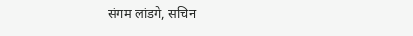संगम लांडगे, सचिन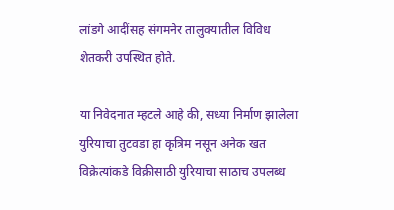लांडगे आदींसह संगमनेर तालुक्यातील विविध शेतकरी उपस्थित होते.

या निवेदनात म्हटले आहे की, सध्या निर्माण झालेला युरियाचा तुटवडा हा कृत्रिम नसून अनेक खत विक्रेत्यांकडे विक्रीसाठी युरियाचा साठाच उपलब्ध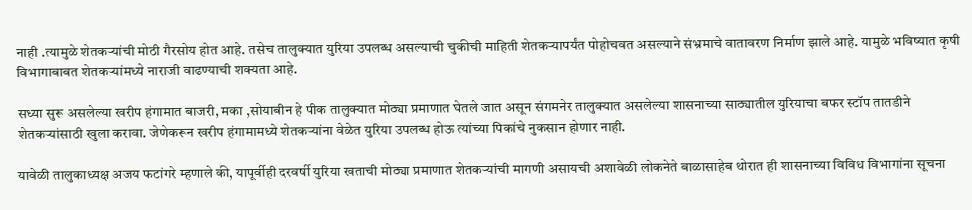नाही .त्यामुळे शेतकऱ्यांची मोठी गैरसोय होत आहे. तसेच तालुक्यात युरिया उपलब्ध असल्याची चुकीची माहिती शेतकऱ्यापर्यंत पोहोचवत असल्याने संभ्रमाचे वातावरण निर्माण झाले आहे. यामुळे भविष्यात कृषी विभागाबाबत शेतकऱ्यांमध्ये नाराजी वाढण्याची शक्यता आहे.

सध्या सुरू असलेल्या खरीप हंगामात बाजरी, मका ,सोयाबीन हे पीक तालुक्यात मोठ्या प्रमाणात घेतले जात असून संगमनेर तालुक्यात असलेल्या शासनाच्या साठ्यातील युरियाचा बफर स्टॉप तातडीने शेतकऱ्यांसाठी खुला करावा. जेणेकरून खरीप हंगामामध्ये शेतकऱ्यांना वेळेत युरिया उपलब्ध होऊ त्यांच्या पिकांचे नुकसान होणार नाही.

यावेळी तालुकाध्यक्ष अजय फटांगरे म्हणाले की, यापूर्वीही दरवर्षी युरिया खताची मोठ्या प्रमाणात शेतकऱ्यांची मागणी असायची अशावेळी लोकनेते बाळासाहेब थोरात ही शासनाच्या विविध विभागांना सूचना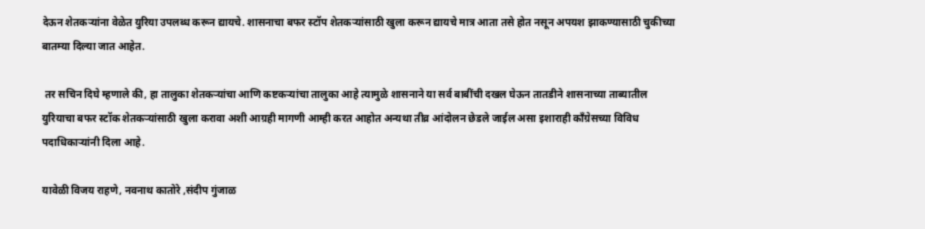देऊन शेतकऱ्यांना वेळेत युरिया उपलब्ध करून द्यायचे. शासनाचा बफर स्टॉप शेतकऱ्यांसाठी खुला करून द्यायचे मात्र आता तसे होत नसून अपयश झाकण्यासाठी चुकीच्या बातम्या दिल्या जात आहेत.

 तर सचिन दिघे म्हणाले की, हा तालुका शेतकऱ्यांचा आणि कष्टकऱ्यांचा तालुका आहे त्यामुळे शासनाने या सर्व बाबींची दखल घेऊन तातडीने शासनाच्या ताब्यातील युरियाचा बफर स्टॉक शेतकऱ्यांसाठी खुला करावा अशी आग्रही मागणी आम्ही करत आहोत अन्यथा तीव्र आंदोलन छेडले जाईल असा इशाराही काँग्रेसच्या विविध पदाधिकाऱ्यांनी दिला आहे.

यावेळी विजय राहणे, नवनाथ कातोरे ,संदीप गुंजाळ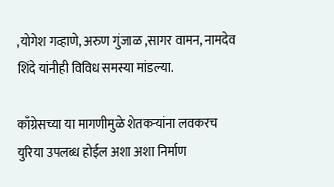,योगेश गव्हाणे, अरुण गुंजाळ ,सागर वामन, नामदेव शिंदे यांनीही विविध समस्या मांडल्या.

काँग्रेसच्या या मागणीमुळे शेतकऱ्यांना लवकरच युरिया उपलब्ध होईल अशा अशा निर्माण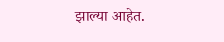झाल्या आहेत.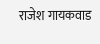राजेश गायकवाड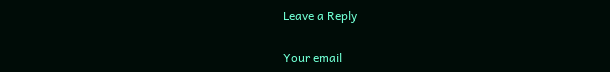Leave a Reply

Your email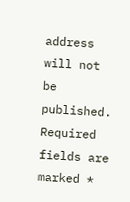address will not be published. Required fields are marked *